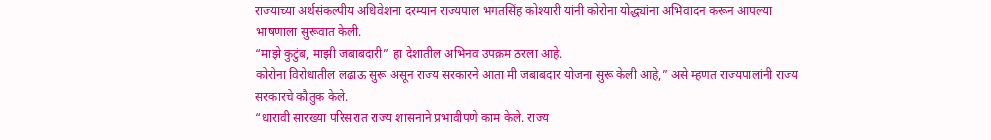राज्याच्या अर्थसंकल्पीय अधिवेशना दरम्यान राज्यपाल भगतसिंह कोश्यारी यांनी कोरोना योद्ध्यांना अभिवादन करून आपल्या भाषणाला सुरूवात केली.
“माझे कुटुंब, माझी जबाबदारी” हा देशातील अभिनव उपक्रम ठरला आहे.
कोरोना विरोधातील लढाऊ सुरू असून राज्य सरकारने आता मी जबाबदार योजना सुरू केली आहे,” असे म्हणत राज्यपालांनी राज्य सरकारचे कौतुक केले.
“धारावी सारख्या परिसरात राज्य शासनाने प्रभावीपणे काम केले. राज्य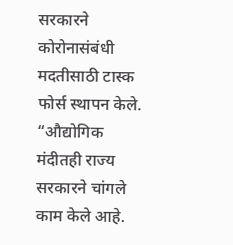सरकारने कोरोनासंबंधी मदतीसाठी टास्क फोर्स स्थापन केले.
“औद्योगिक मंदीतही राज्य सरकारने चांगले काम केले आहे.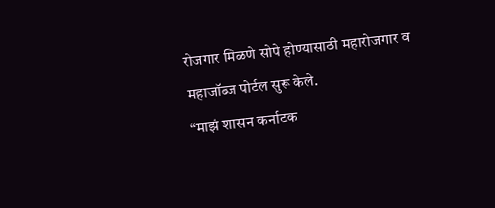रोजगार मिळणे सोपे होण्यासाठी महारोजगार व महाजॉब्ज पोर्टल सुरू केले.
“माझं शासन कर्नाटक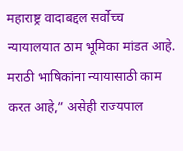महाराष्ट्र वादाबद्दल सर्वोच्च न्यायालयात ठाम भूमिका मांडत आहे. मराठी भाषिकांना न्यायासाठी काम करत आहे,” असेही राज्यपाल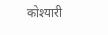कोश्यारी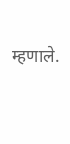म्हणाले.